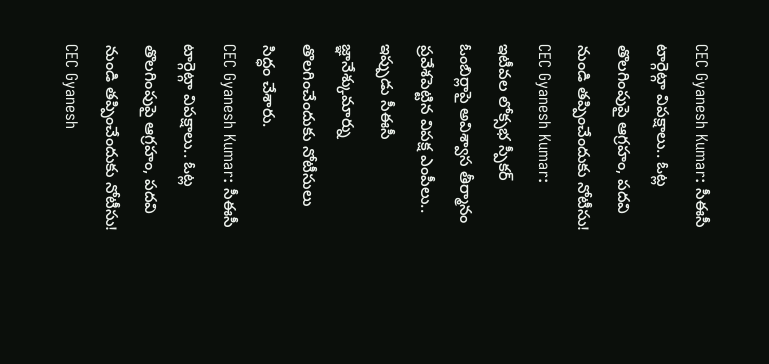CEC Gyanesh Kumar: సీఈసీ టార్గెట్గా విపక్షాలు.. ఓట్ల తొలగింపుపై ఆగ్రహం, పదవి నుండి తప్పించేందుకు నోటీసు!
CEC Gyanesh Kumar: ఇటీవల లోక్సభ స్పీకర్ ఓంబిర్లాపై అవిశ్వాస తీర్మానం ప్రవేశపెట్టిన విపక్ష ఎంపీలు.. ఇప్పుడు సీఈసీ జ్ఞానేశ్కుమార్ను తొలగించేందుకు నోటీసులు సిద్ధం చేశారు.
CEC Gyanesh Kumar: సీఈసీ టార్గెట్గా విపక్షాలు.. ఓట్ల తొలగింపుపై ఆగ్రహం, పదవి నుండి తప్పించేందుకు నోటీసు!
CEC Gyanesh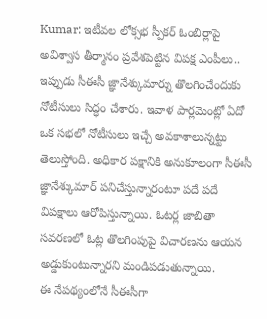Kumar: ఇటీవల లోక్సభ స్పీకర్ ఓంబిర్లాపై అవిశ్వాస తీర్మానం ప్రవేశపెట్టిన విపక్ష ఎంపీలు.. ఇప్పుడు సీఈసీ జ్ఞానేశ్కుమార్ను తొలగించేందుకు నోటీసులు సిద్ధం చేశారు. ఇవాళ పార్లమెంట్లో ఏదో ఒక సభలో నోటీసులు ఇచ్చే అవకాశాలున్నట్టు తెలుస్తోంది. అధికార పక్షానికి అనుకూలంగా సీఈసీ జ్ఞానేశ్కుమార్ పనిచేస్తున్నారంటూ పదే పదే విపక్షాలు ఆరోపిస్తున్నాయి. ఓటర్ల జాబితా సవరణలో ఓట్ల తొలగింపుపై విచారణను ఆయన అడ్డుకుంటున్నారని మండిపడుతున్నాయి.
ఈ నేపథ్యంలోనే సీఈసీగా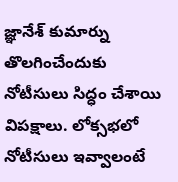జ్ఞానేశ్ కుమార్ను తొలగించేందుకు నోటీసులు సిద్ధం చేశాయి విపక్షాలు. లోక్సభలో నోటీసులు ఇవ్వాలంటే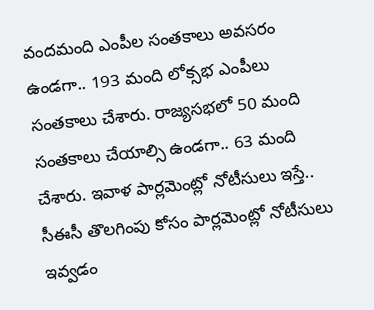వందమంది ఎంపీల సంతకాలు అవసరం ఉండగా.. 193 మంది లోక్సభ ఎంపీలు సంతకాలు చేశారు. రాజ్యసభలో 50 మంది సంతకాలు చేయాల్సి ఉండగా.. 63 మంది చేశారు. ఇవాళ పార్లమెంట్లో నోటీసులు ఇస్తే.. సీఈసీ తొలగింపు కోసం పార్లమెంట్లో నోటీసులు ఇవ్వడం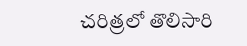చరిత్రలో తొలిసారి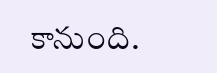కానుంది.